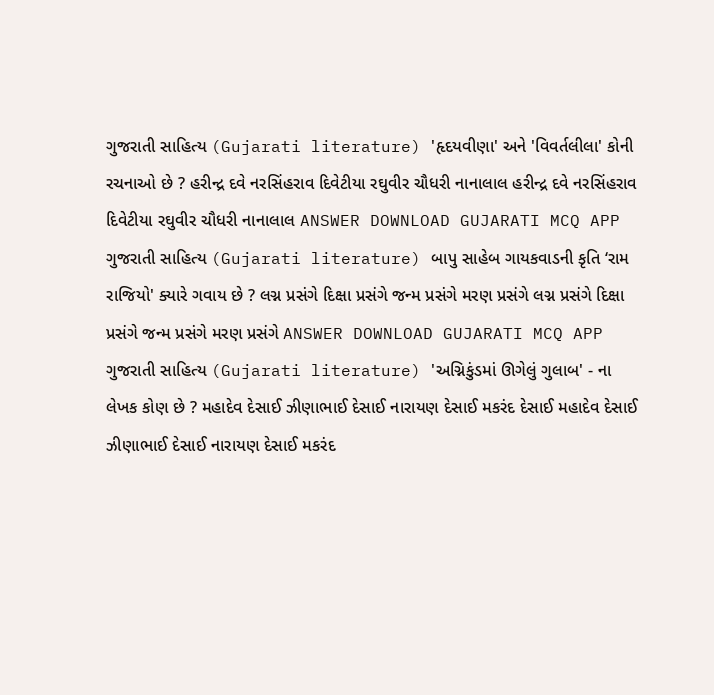ગુજરાતી સાહિત્ય (Gujarati literature) 'હૃદયવીણા' અને 'વિવર્તલીલા' કોની રચનાઓ છે ? હરીન્દ્ર દવે નરસિંહરાવ દિવેટીયા રઘુવીર ચૌધરી નાનાલાલ હરીન્દ્ર દવે નરસિંહરાવ દિવેટીયા રઘુવીર ચૌધરી નાનાલાલ ANSWER DOWNLOAD GUJARATI MCQ APP
ગુજરાતી સાહિત્ય (Gujarati literature) બાપુ સાહેબ ગાયકવાડની કૃતિ ‘રામ રાજિયો' ક્યારે ગવાય છે ? લગ્ન પ્રસંગે દિક્ષા પ્રસંગે જન્મ પ્રસંગે મરણ પ્રસંગે લગ્ન પ્રસંગે દિક્ષા પ્રસંગે જન્મ પ્રસંગે મરણ પ્રસંગે ANSWER DOWNLOAD GUJARATI MCQ APP
ગુજરાતી સાહિત્ય (Gujarati literature) 'અગ્નિકુંડમાં ઊગેલું ગુલાબ' - ના લેખક કોણ છે ? મહાદેવ દેસાઈ ઝીણાભાઈ દેસાઈ નારાયણ દેસાઈ મકરંદ દેસાઈ મહાદેવ દેસાઈ ઝીણાભાઈ દેસાઈ નારાયણ દેસાઈ મકરંદ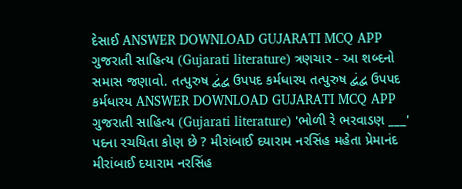દેસાઈ ANSWER DOWNLOAD GUJARATI MCQ APP
ગુજરાતી સાહિત્ય (Gujarati literature) ત્રણચાર - આ શબ્દનો સમાસ જણાવો. તત્પુરુષ દ્વંદ્વ ઉપપદ કર્મધારય તત્પુરુષ દ્વંદ્વ ઉપપદ કર્મધારય ANSWER DOWNLOAD GUJARATI MCQ APP
ગુજરાતી સાહિત્ય (Gujarati literature) 'ભોળી રે ભરવાડણ ___' પદના રચયિતા કોણ છે ? મીરાંબાઈ દયારામ નરસિંહ મહેતા પ્રેમાનંદ મીરાંબાઈ દયારામ નરસિંહ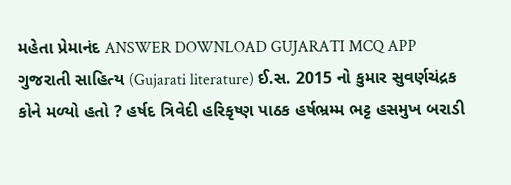મહેતા પ્રેમાનંદ ANSWER DOWNLOAD GUJARATI MCQ APP
ગુજરાતી સાહિત્ય (Gujarati literature) ઈ.સ. 2015 નો કુમાર સુવર્ણચંદ્રક કોને મળ્યો હતો ? હર્ષદ ત્રિવેદી હરિકૃષ્ણ પાઠક હર્ષભ્રમ્મ ભટ્ટ હસમુખ બરાડી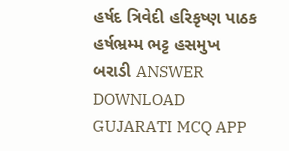હર્ષદ ત્રિવેદી હરિકૃષ્ણ પાઠક હર્ષભ્રમ્મ ભટ્ટ હસમુખ બરાડી ANSWER DOWNLOAD GUJARATI MCQ APP